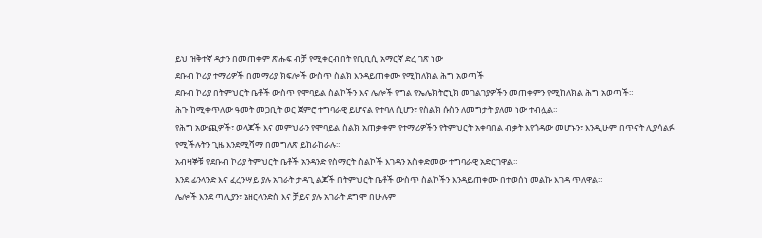ይህ ዝቅተኛ ዳታን በመጠቀም ጽሑፍ ብቻ የሚቀርብበት የቢቢሲ አማርኛ ድረ ገጽ ነው
ደቡብ ኮሪያ ተማሪዎች በመማሪያ ክፍሎች ውስጥ ስልክ እንዳይጠቀሙ የሚከለክል ሕግ አወጣች
ደቡብ ኮሪያ በትምህርት ቤቶች ውስጥ የሞባይል ስልኮችን እና ሌሎች የግል የኤሌክትሮኒክ መገልገያዎችን መጠቀምን የሚከለክል ሕግ አወጣች።
ሕጉ ከሚቀጥለው ዓመት መጋቢት ወር ጀምሮ ተግባራዊ ይሆናል የተባለ ሲሆን፣ የስልክ ሱስን ለመግታት ያለመ ነው ተብሏል።
የሕግ አውጪዎች፣ ወላጆች እና መምህራን የሞባይል ስልክ አጠቃቀም የተማሪዎችን የትምህርት አቀባበል ብቃት እየጎዳው መሆኑን፣ እንዲሁም በጥናት ሊያሳልፉ የሚችሉትን ጊዜ እንደሚሻማ በመግለጽ ይከራከራሉ።
አብዛኞቹ የደቡብ ኮሪያ ትምህርት ቤቶች አንዳንድ የስማርት ስልኮች እገዳን አስቀድመው ተግባራዊ አድርገዋል።
እንደ ፊንላንድ እና ፈረንሣይ ያሉ አገራት ታዳጊ ልጆች በትምህርት ቤቶች ውስጥ ስልኮችን እንዳይጠቀሙ በተወሰነ መልኩ እገዳ ጥለዋል።
ሌሎች እንደ ጣሊያን፣ ኔዘርላንድስ እና ቻይና ያሉ አገራት ደግሞ በሁሉም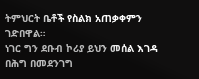ትምህርት ቤቶች የስልክ አጠቃቀምን ገድበዋል።
ነገር ግን ደቡብ ኮሪያ ይህን መሰል እገዳ በሕግ በመደንገግ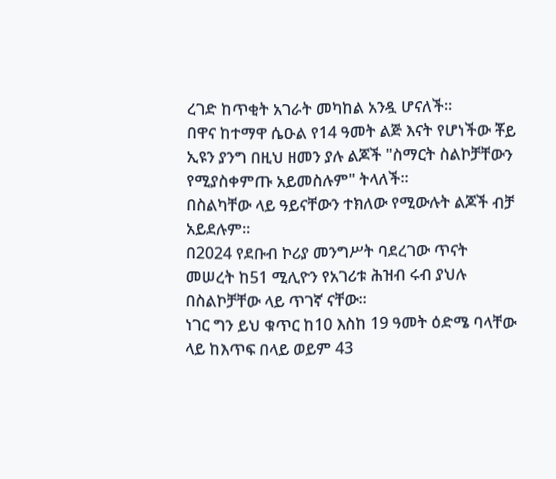ረገድ ከጥቂት አገራት መካከል አንዷ ሆናለች።
በዋና ከተማዋ ሴዑል የ14 ዓመት ልጅ እናት የሆነችው ቾይ ኢዩን ያንግ በዚህ ዘመን ያሉ ልጆች "ስማርት ስልኮቻቸውን የሚያስቀምጡ አይመስሉም" ትላለች።
በስልካቸው ላይ ዓይናቸውን ተክለው የሚውሉት ልጆች ብቻ አይደሉም።
በ2024 የደቡብ ኮሪያ መንግሥት ባደረገው ጥናት መሠረት ከ51 ሚሊዮን የአገሪቱ ሕዝብ ሩብ ያህሉ በስልኮቻቸው ላይ ጥገኛ ናቸው።
ነገር ግን ይህ ቁጥር ከ10 እስከ 19 ዓመት ዕድሜ ባላቸው ላይ ከእጥፍ በላይ ወይም 43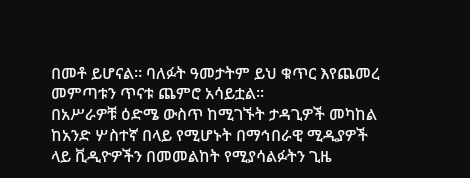በመቶ ይሆናል። ባለፉት ዓመታትም ይህ ቁጥር እየጨመረ መምጣቱን ጥናቱ ጨምሮ አሳይቷል።
በአሥራዎቹ ዕድሜ ውስጥ ከሚገኙት ታዳጊዎች መካከል ከአንድ ሦስተኛ በላይ የሚሆኑት በማኅበራዊ ሚዲያዎች ላይ ቪዲዮዎችን በመመልከት የሚያሳልፉትን ጊዜ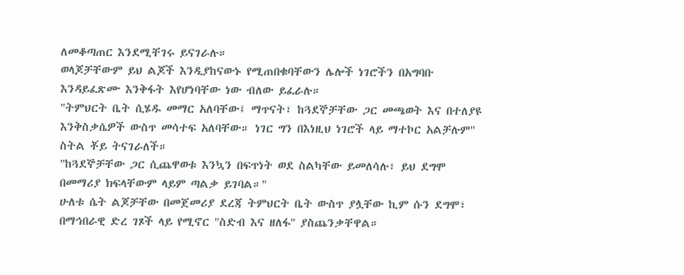ለመቆጣጠር እንደሚቸገሩ ይናገራሉ።
ወላጆቻቸውም ይህ ልጆች እንዲያከናውኑ የሚጠበቁባቸውን ሌሎች ነገሮችን በአግባቡ እንዳይፈጽሙ እንቅፋት እየሆነባቸው ነው ብለው ይፈራሉ።
"ትምህርት ቤት ሲሄዱ መማር አለባቸው፤ ማጥናት፣ ከጓደኞቻቸው ጋር መጫወት እና በተለያዩ እንቅስቃሴዎች ውስጥ መሳተፍ አለባቸው። ነገር ግን በእነዚህ ነገሮች ላይ ማተኮር አልቻሉም" ስትል ቾይ ትናገራለች።
"ከጓደኞቻቸው ጋር ሲጨዋወቱ እንኳን በፍጥነት ወደ ስልካቸው ይመለሳሉ፣ ይህ ደግሞ በመማሪያ ክፍላቸውም ላይም ጣልቃ ይገባል።"
ሁለቱ ሴት ልጆቻቸው በመጀመሪያ ደረጃ ትምህርት ቤት ውስጥ ያሏቸው ኪም ሱን ደግሞ፣ በማኅበራዊ ድረ ገጾች ላይ የሚኖር "ስድብ እና ዘለፋ" ያስጨንቃቸዋል።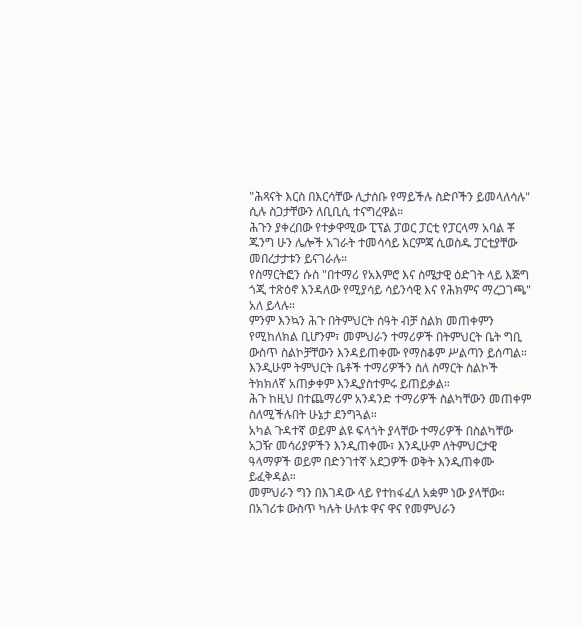"ሕጻናት እርስ በእርሳቸው ሊታሰቡ የማይችሉ ስድቦችን ይመላለሳሉ" ሲሉ ስጋታቸውን ለቢቢሲ ተናግረዋል።
ሕጉን ያቀረበው የተቃዋሚው ፒፕል ፓወር ፓርቲ የፓርላማ አባል ቾ ጁንግ ሁን ሌሎች አገራት ተመሳሳይ እርምጃ ሲወስዱ ፓርቲያቸው መበረታታቱን ይናገራሉ።
የስማርትፎን ሱስ "በተማሪ የአእምሮ እና ስሜታዊ ዕድገት ላይ እጅግ ጎጂ ተጽዕኖ እንዳለው የሚያሳይ ሳይንሳዊ እና የሕክምና ማረጋገጫ" አለ ይላሉ።
ምንም እንኳን ሕጉ በትምህርት ሰዓት ብቻ ስልክ መጠቀምን የሚከለክል ቢሆንም፣ መምህራን ተማሪዎች በትምህርት ቤት ግቢ ውስጥ ስልኮቻቸውን እንዳይጠቀሙ የማስቆም ሥልጣን ይሰጣል።
እንዲሁም ትምህርት ቤቶች ተማሪዎችን ስለ ስማርት ስልኮች ትክክለኛ አጠቃቀም እንዲያስተምሩ ይጠይቃል።
ሕጉ ከዚህ በተጨማሪም አንዳንድ ተማሪዎች ስልካቸውን መጠቀም ስለሚችሉበት ሁኔታ ደንግጓል።
አካል ጉዳተኛ ወይም ልዩ ፍላጎት ያላቸው ተማሪዎች በስልካቸው አጋዥ መሳሪያዎችን እንዲጠቀሙ፣ እንዲሁም ለትምህርታዊ ዓላማዎች ወይም በድንገተኛ አደጋዎች ወቅት እንዲጠቀሙ ይፈቅዳል።
መምህራን ግን በእገዳው ላይ የተከፋፈለ አቋም ነው ያላቸው።
በአገሪቱ ውስጥ ካሉት ሁለቱ ዋና ዋና የመምህራን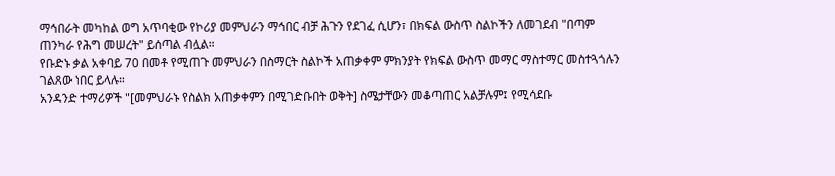ማኅበራት መካከል ወግ አጥባቂው የኮሪያ መምህራን ማኅበር ብቻ ሕጉን የደገፈ ሲሆን፣ በክፍል ውስጥ ስልኮችን ለመገደብ "በጣም ጠንካራ የሕግ መሠረት" ይሰጣል ብሏል።
የቡድኑ ቃል አቀባይ 70 በመቶ የሚጠጉ መምህራን በስማርት ስልኮች አጠቃቀም ምክንያት የክፍል ውስጥ መማር ማስተማር መስተጓጎሉን ገልጸው ነበር ይላሉ።
አንዳንድ ተማሪዎች "[መምህራኑ የስልክ አጠቃቀምን በሚገድቡበት ወቅት] ስሜታቸውን መቆጣጠር አልቻሉም፤ የሚሳደቡ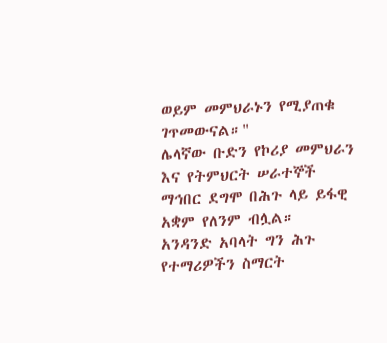ወይም መምህራኑን የሚያጠቁ ገጥመውናል።"
ሌላኛው ቡድን የኮሪያ መምህራን እና የትምህርት ሠራተኞች ማኅበር ደግሞ በሕጉ ላይ ይፋዊ አቋም የለንም ብሏል።
አንዳንድ አባላት ግን ሕጉ የተማሪዎችን ስማርት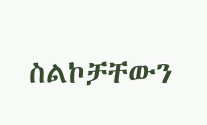ስልኮቻቸውን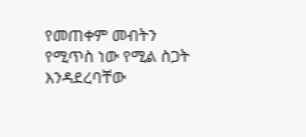የመጠቀም መብትን የሚጥስ ነው የሚል ስጋት እንዳደረባቸው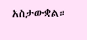አስታውቋል።